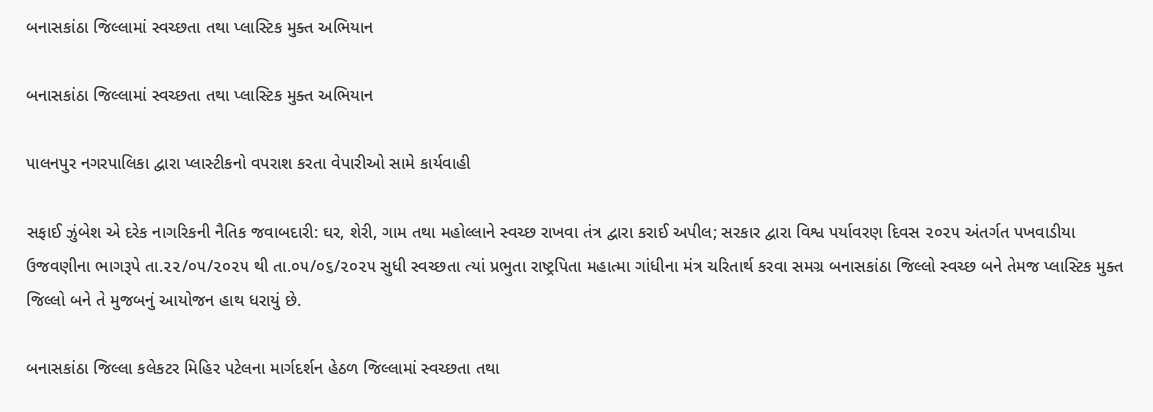બનાસકાંઠા જિલ્લામાં સ્વચ્છતા તથા પ્લાસ્ટિક મુક્ત અભિયાન

બનાસકાંઠા જિલ્લામાં સ્વચ્છતા તથા પ્લાસ્ટિક મુક્ત અભિયાન

પાલનપુર નગરપાલિકા દ્વારા પ્લાસ્ટીકનો વપરાશ કરતા વેપારીઓ સામે કાર્યવાહી

સફાઈ ઝુંબેશ એ દરેક નાગરિકની નૈતિક જવાબદારી: ઘર, શેરી, ગામ તથા મહોલ્લાને સ્વચ્છ રાખવા તંત્ર દ્વારા કરાઈ અપીલ; સરકાર દ્વારા વિશ્વ પર્યાવરણ દિવસ ૨૦૨૫ અંતર્ગત પખવાડીયા ઉજવણીના ભાગરૂપે તા.૨૨/૦૫/૨૦૨૫ થી તા.૦૫/૦૬/૨૦૨૫ સુધી સ્વચ્છતા ત્યાં પ્રભુતા રાષ્ટ્રપિતા મહાત્મા ગાંધીના મંત્ર ચરિતાર્થ કરવા સમગ્ર બનાસકાંઠા જિલ્લો સ્વચ્છ બને તેમજ પ્લાસ્ટિક મુક્ત જિલ્લો બને તે મુજબનું આયોજન હાથ ધરાયું છે.

બનાસકાંઠા જિલ્લા કલેકટર મિહિર પટેલના માર્ગદર્શન હેઠળ જિલ્લામાં સ્વચ્છતા તથા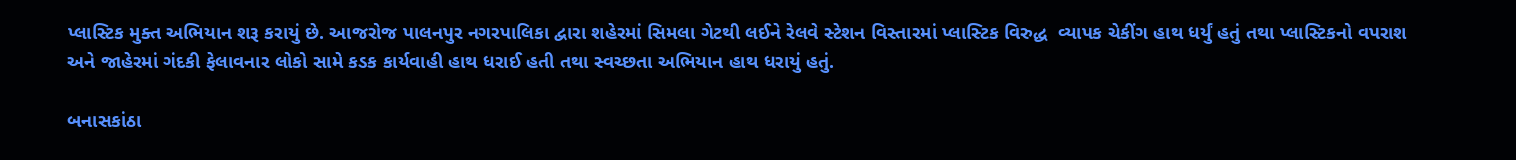પ્લાસ્ટિક મુક્ત અભિયાન શરૂ કરાયું છે. આજરોજ પાલનપુર નગરપાલિકા દ્વારા શહેરમાં સિમલા ગેટથી લઈને રેલવે સ્ટેશન વિસ્તારમાં પ્લાસ્ટિક વિરુદ્ધ  વ્યાપક ચેકીંગ હાથ ધર્યું હતું તથા પ્લાસ્ટિકનો વપરાશ અને જાહેરમાં ગંદકી ફેલાવનાર લોકો સામે કડક કાર્યવાહી હાથ ધરાઈ હતી તથા સ્વચ્છતા અભિયાન હાથ ધરાયું હતું.

બનાસકાંઠા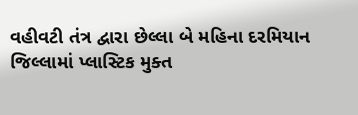વહીવટી તંત્ર દ્વારા છેલ્લા બે મહિના દરમિયાન જિલ્લામાં પ્લાસ્ટિક મુક્ત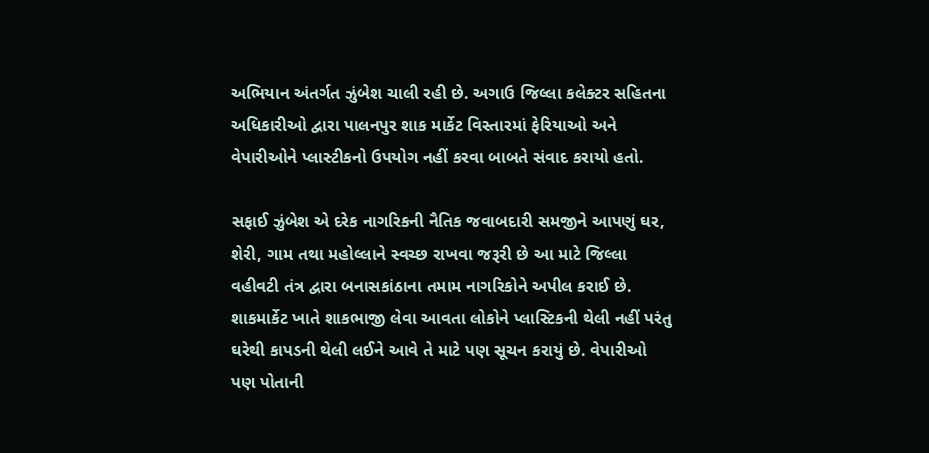અભિયાન અંતર્ગત ઝુંબેશ ચાલી રહી છે. અગાઉ જિલ્લા કલેક્ટર સહિતના અધિકારીઓ દ્વારા પાલનપુર શાક માર્કેટ વિસ્તારમાં ફેરિયાઓ અને વેપારીઓને પ્લાસ્ટીકનો ઉપયોગ નહીં કરવા બાબતે સંવાદ કરાયો હતો.

સફાઈ ઝુંબેશ એ દરેક નાગરિકની નૈતિક જવાબદારી સમજીને આપણું ઘર, શેરી, ગામ તથા મહોલ્લાને સ્વચ્છ રાખવા જરૂરી છે આ માટે જિલ્લા વહીવટી તંત્ર દ્વારા બનાસકાંઠાના તમામ નાગરિકોને અપીલ કરાઈ છે. શાકમાર્કેટ ખાતે શાકભાજી લેવા આવતા લોકોને પ્લાસ્ટિકની થેલી નહીં પરંતુ ઘરેથી કાપડની થેલી લઈને આવે તે માટે પણ સૂચન કરાયું છે. વેપારીઓ પણ પોતાની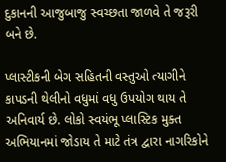દુકાનની આજુબાજુ સ્વચ્છતા જાળવે તે જરૂરી બને છે.

પ્લાસ્ટીકની બેગ સહિતની વસ્તુઓ ત્યાગીને કાપડની થેલીનો વધુમાં વધુ ઉપયોગ થાય તે અનિવાર્ય છે. લોકો સ્વયંભૂ પ્લાસ્ટિક મુક્ત અભિયાનમાં જોડાય તે માટે તંત્ર દ્વારા નાગરિકોને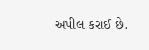અપીલ કરાઈ છે.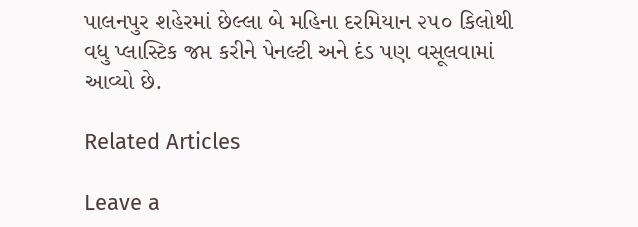પાલનપુર શહેરમાં છેલ્લા બે મહિના દરમિયાન ૨૫૦ કિલોથી વધુ પ્લાસ્ટિક જપ્ત કરીને પેનલ્ટી અને દંડ પણ વસૂલવામાં આવ્યો છે.

Related Articles

Leave a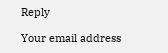Reply

Your email address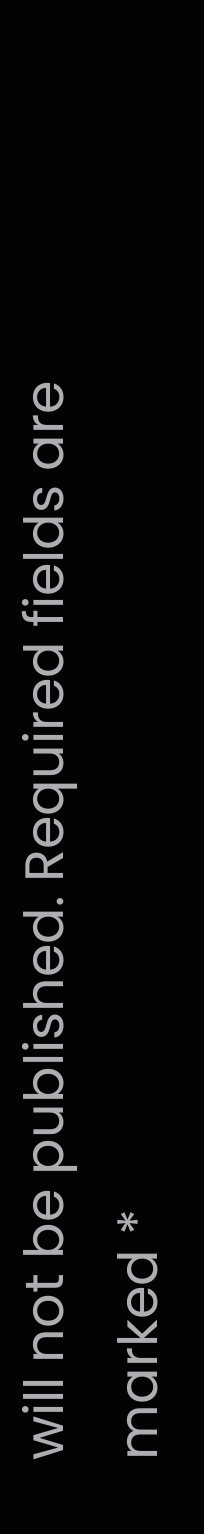will not be published. Required fields are marked *